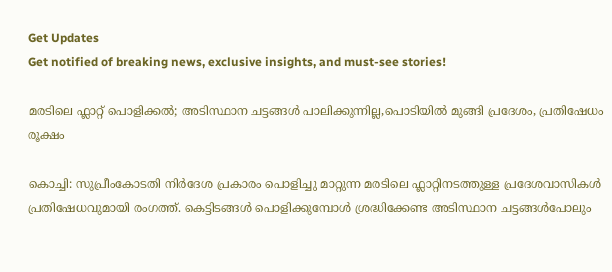Get Updates
Get notified of breaking news, exclusive insights, and must-see stories!

മരടിലെ ഫ്ലാറ്റ് പൊളിക്കൽ; അടിസ്ഥാന ചട്ടങ്ങൾ പാലിക്കുന്നില്ല,പൊടിയിൽ മുങ്ങി പ്രദേശം, പ്രതിഷേധം രൂക്ഷം

കൊച്ചി: സുപ്രീംകോടതി നിർദേശ പ്രകാരം പൊളിച്ചു മാറ്റുന്ന മരടിലെ ഫ്ലാറ്റിനടത്തുള്ള പ്രദേശവാസികൾ പ്രതിഷേധവുമായി രംഗത്ത്. കെട്ടിടങ്ങള്‍ പൊളിക്കുമ്പോള്‍ ശ്രദ്ധിക്കേണ്ട അടിസ്ഥാന ചട്ടങ്ങള്‍പോലും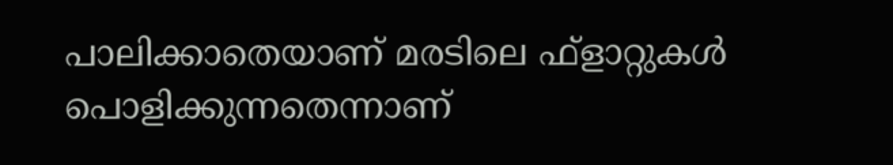പാലിക്കാതെയാണ് മരടിലെ ഫ്‌ളാറ്റുകള്‍ പൊളിക്കുന്നതെന്നാണ്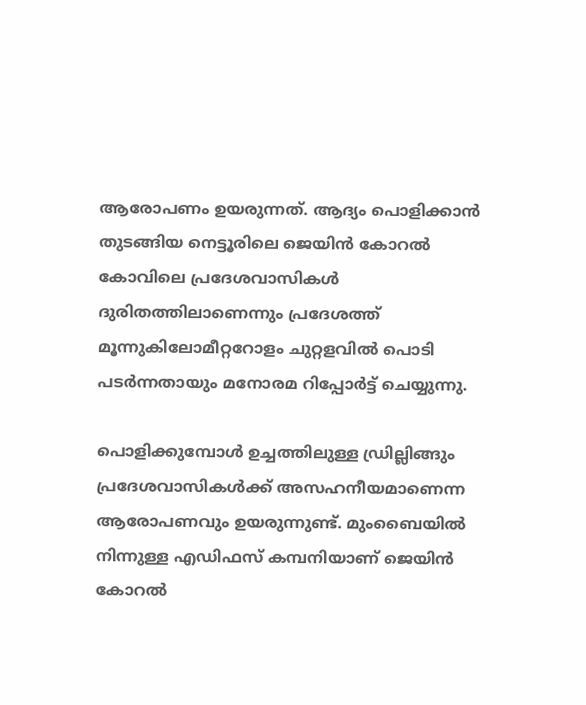ആരോപണം ഉയരുന്നത്. ആദ്യം പൊളിക്കാന്‍ തുടങ്ങിയ നെട്ടൂരിലെ ജെയിന്‍ കോറല്‍ കോവിലെ പ്രദേശവാസികള്‍ ദുരിതത്തിലാണെന്നും പ്രദേശത്ത് മൂന്നുകിലോമീറ്ററോളം ചുറ്റളവില്‍ പൊടി പടര്‍ന്നതായും മനോരമ റിപ്പോര്‍ട്ട് ചെയ്യുന്നു.

പൊളിക്കുമ്പോൾ ഉച്ചത്തിലുള്ള ഡ്രില്ലിങ്ങും പ്രദേശവാസികള്‍ക്ക് അസഹനീയമാണെന്ന ആരോപണവും ഉയരുന്നുണ്ട്. മുംബൈയില്‍ നിന്നുള്ള എഡിഫസ് കമ്പനിയാണ് ജെയിന്‍ കോറല്‍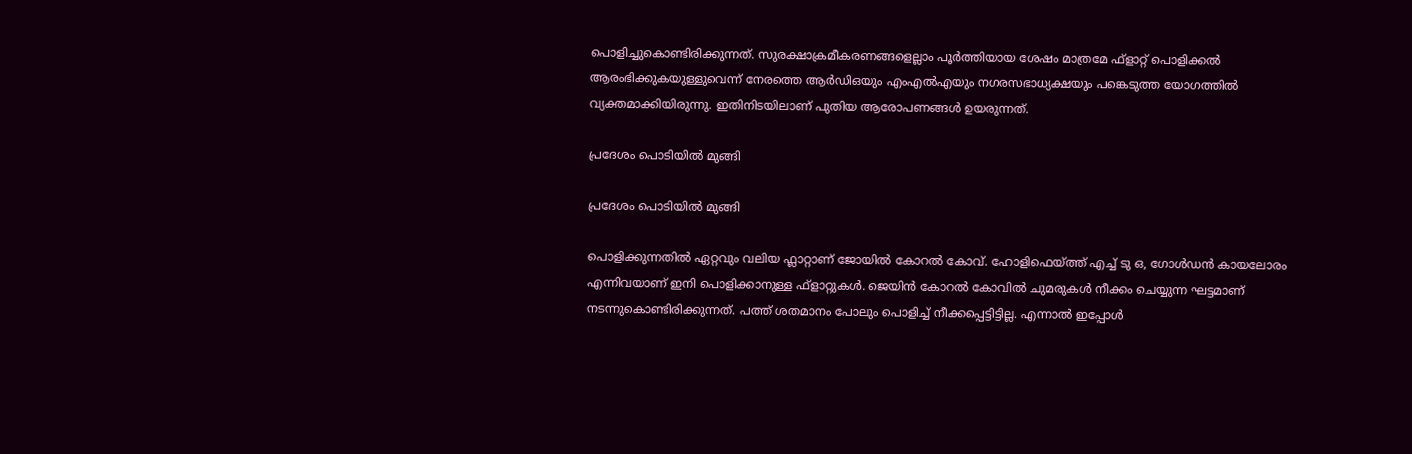പൊളിച്ചുകൊണ്ടിരിക്കുന്നത്. സുരക്ഷാക്രമീകരണങ്ങളെല്ലാം പൂര്‍ത്തിയായ ശേഷം മാത്രമേ ഫ്‌ളാറ്റ് പൊളിക്കല്‍ ആരംഭിക്കുകയുള്ളുവെന്ന് നേരത്തെ ആര്‍ഡിഒയും എംഎല്‍എയും നഗരസഭാധ്യക്ഷയും പങ്കെടുത്ത യോഗത്തില്‍ വ്യക്തമാക്കിയിരുന്നു. ഇതിനിടയിലാണ് പുതിയ ആരോപണങ്ങൾ ഉയരുന്നത്.

പ്രദേശം പൊടിയിൽ മുങ്ങി

പ്രദേശം പൊടിയിൽ മുങ്ങി

പൊളിക്കുന്നതിൽ ഏറ്റവും വലിയ ഫ്ലാറ്റാണ് ജോയിൽ കോറൽ കോവ്. ഹോളിഫെയ്ത്ത് എച്ച് ടു ഒ, ഗോള്‍ഡന്‍ കായലോരം എന്നിവയാണ് ഇനി പൊളിക്കാനുള്ള ഫ്‌ളാറ്റുകള്‍. ജെയിന്‍ കോറല്‍ കോവില്‍ ചുമരുകള്‍ നീക്കം ചെയ്യുന്ന ഘട്ടമാണ് നടന്നുകൊണ്ടിരിക്കുന്നത്. പത്ത് ശതമാനം പോലും പൊളിച്ച് നീക്കപ്പെട്ടിട്ടില്ല. എന്നാൽ ഇപ്പോൾ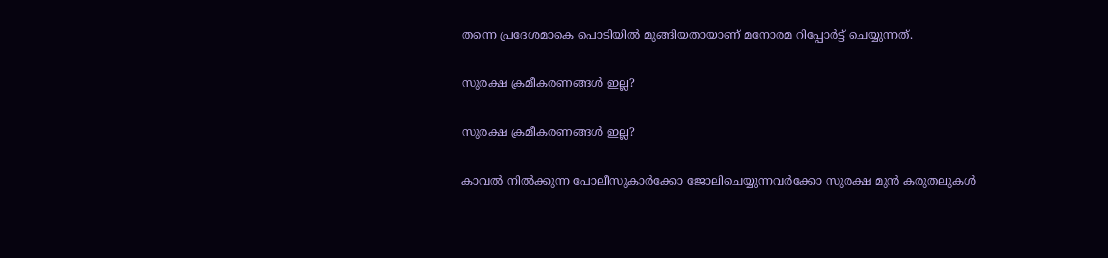തന്നെ പ്രദേശമാകെ പൊടിയിൽ മുങ്ങിയതായാണ് മനോരമ റിപ്പോർട്ട് ചെയ്യുന്നത്.

സുരക്ഷ ക്രമീകരണങ്ങൾ ഇല്ല?

സുരക്ഷ ക്രമീകരണങ്ങൾ ഇല്ല?

കാവൽ നിൽ‌ക്കുന്ന പോലീസുകാർക്കോ ജോലിചെയ്യുന്നവർക്കോ സുരക്ഷ മുൻ കരുതലുകൾ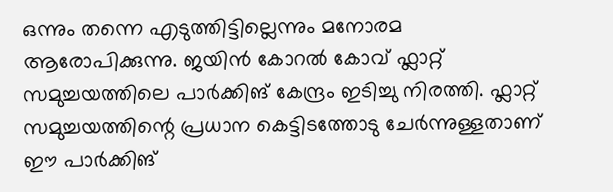ഒന്നും തന്നെ എടുത്തിട്ടില്ലെന്നും മനോരമ ആരോപിക്കുന്നു. ജയിൻ കോറൽ കോവ് ഫ്ലാറ്റ് സമുച്ചയത്തിലെ പാർക്കിങ് കേന്ദ്രം ഇടിച്ചു നിരത്തി. ഫ്ലാറ്റ് സമുച്ചയത്തിന്റെ പ്രധാന കെട്ടിടത്തോടു ചേർന്നുള്ളതാണ് ഈ പാർക്കിങ്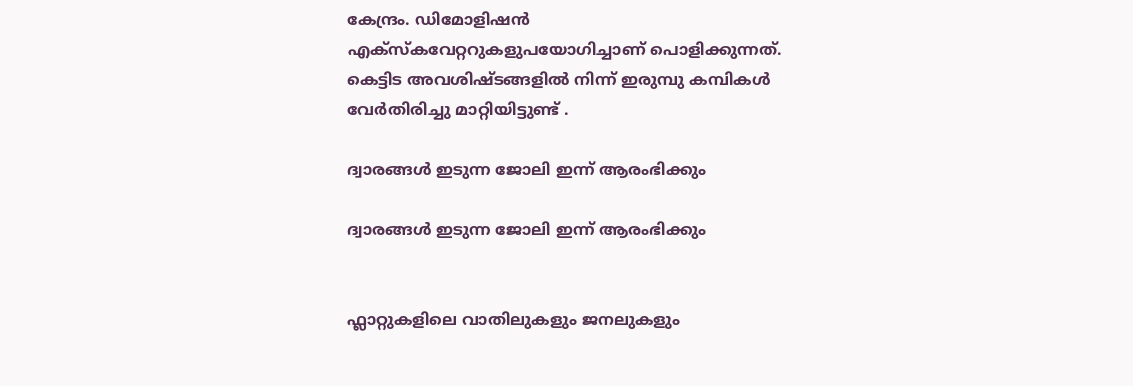കേന്ദ്രം. ഡിമോളിഷൻ എക്സ്കവേറ്ററുകളുപയോഗിച്ചാണ് പൊളിക്കുന്നത്. കെട്ടിട അവശിഷ്ടങ്ങളിൽ നിന്ന് ഇരുമ്പു കമ്പികൾ വേർതിരിച്ചു മാറ്റിയിട്ടുണ്ട് .

ദ്വാരങ്ങൾ ഇടുന്ന ജോലി ഇന്ന് ആരംഭിക്കും

ദ്വാരങ്ങൾ ഇടുന്ന ജോലി ഇന്ന് ആരംഭിക്കും


ഫ്ലാറ്റുകളിലെ വാതിലുകളും ജനലുകളും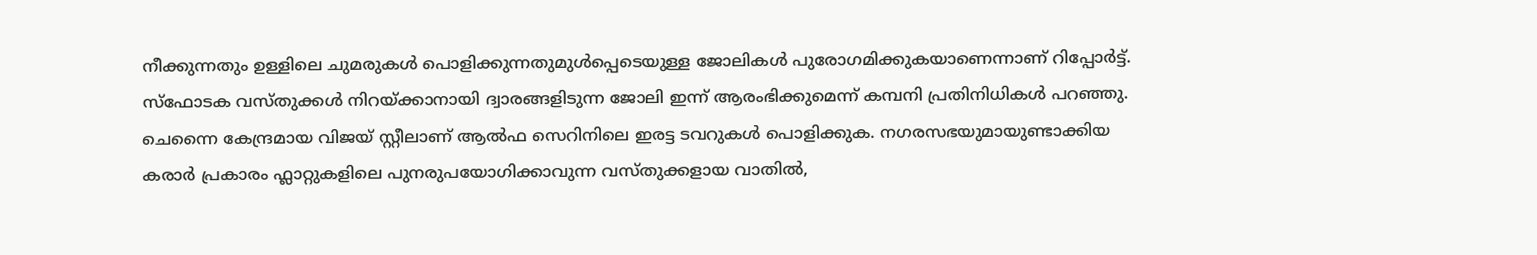നീക്കുന്നതും ഉള്ളിലെ ചുമരുകൾ പൊളിക്കുന്നതുമുൾപ്പെടെയുള്ള ജോലികൾ പുരോഗമിക്കുകയാണെന്നാണ് റിപ്പോർട്ട്. സ്ഫോടക വസ്തുക്കൾ നിറയ്ക്കാനായി ദ്വാരങ്ങളിടുന്ന ജോലി ഇന്ന് ആരംഭിക്കുമെന്ന് കമ്പനി പ്രതിനിധികൾ‌ പറഞ്ഞു. ചെന്നൈ കേന്ദ്രമായ വിജയ് സ്റ്റീലാണ് ആൽഫ സെറിനിലെ ഇരട്ട ടവറുകൾ പൊളിക്കുക. നഗരസഭയുമായുണ്ടാക്കിയ കരാർ പ്രകാരം ഫ്ലാറ്റുകളിലെ പുനരുപയോഗിക്കാവുന്ന വസ്തുക്കളായ വാതിൽ,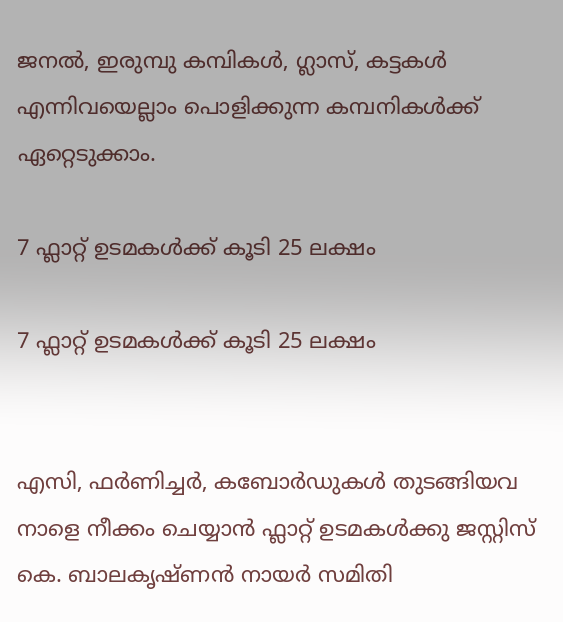ജനൽ, ഇരുമ്പു കമ്പികൾ, ഗ്ലാസ്, കട്ടകൾ എന്നിവയെല്ലാം പൊളിക്കുന്ന കമ്പനികൾക്ക് ഏറ്റെടുക്കാം.

7 ഫ്ലാറ്റ് ഉടമകൾക്ക് കൂടി 25 ലക്ഷം

7 ഫ്ലാറ്റ് ഉടമകൾക്ക് കൂടി 25 ലക്ഷം


എസി, ഫർണിച്ചർ, കബോർഡുകൾ തുടങ്ങിയവ നാളെ നീക്കം ചെയ്യാൻ ഫ്ലാറ്റ് ഉടമകൾക്കു ജസ്റ്റിസ് കെ. ബാലകൃഷ്ണൻ നായർ‌ സമിതി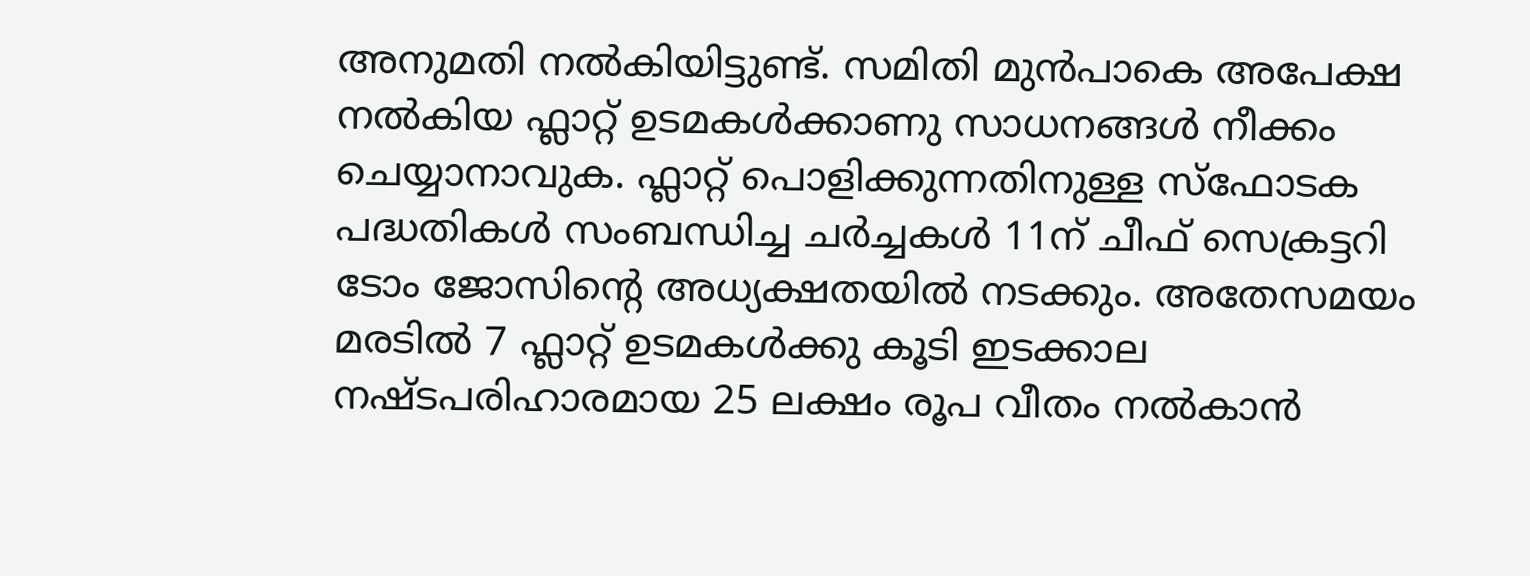അനുമതി നൽകിയിട്ടുണ്ട്. സമിതി മുൻപാകെ അപേക്ഷ നൽകിയ ഫ്ലാറ്റ് ഉടമകൾക്കാണു സാധനങ്ങൾ നീക്കം ചെയ്യാനാവുക. ഫ്ലാറ്റ് പൊളിക്കുന്നതിനുള്ള സ്ഫോടക പദ്ധതികൾ‌ സംബന്ധിച്ച ചർച്ചകൾ 11ന് ചീഫ് സെക്രട്ടറി ടോം ജോസിന്റെ അധ്യക്ഷതയിൽ നടക്കും. അതേസമയം മരടിൽ 7 ഫ്ലാറ്റ് ഉടമകൾക്കു കൂടി ഇടക്കാല നഷ്ടപരിഹാരമായ 25 ലക്ഷം രൂപ വീതം നൽകാൻ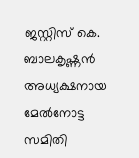ജസ്റ്റിസ് കെ. ബാലകൃഷ്ണൻ അധ്യക്ഷനായ മേൽനോട്ട സമിതി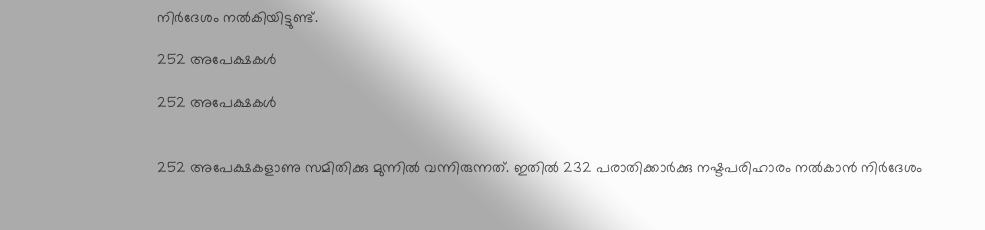നിർദേശം നൽകിയിട്ടുണ്ട്.

252 അപേക്ഷകൾ

252 അപേക്ഷകൾ


252 അപേക്ഷകളാണു സമിതിക്കു മുന്നിൽ വന്നിരുന്നത്. ഇതിൽ 232 പരാതിക്കാർക്കു നഷ്ടപരിഹാരം നൽകാൻ നിർദേശം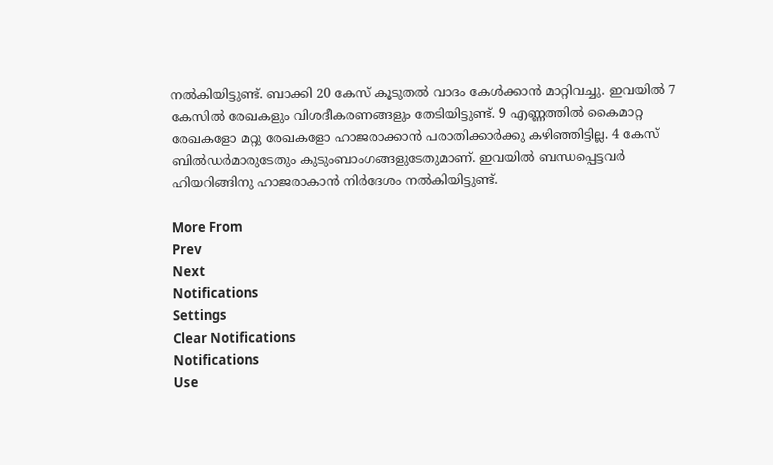നൽകിയിട്ടുണ്ട്. ബാക്കി 20 കേസ് കൂടുതൽ വാദം കേൾക്കാൻ മാറ്റിവച്ചു. ഇവയിൽ 7 കേസിൽ രേഖകളും വിശദീകരണങ്ങളും തേടിയിട്ടുണ്ട്. 9 എണ്ണത്തിൽ കൈമാറ്റ രേഖകളോ മറ്റു രേഖകളോ ഹാജരാക്കാൻ പരാതിക്കാർക്കു കഴിഞ്ഞിട്ടില്ല. 4 കേസ് ബിൽഡർമാരുടേതും കുടുംബാംഗങ്ങളുടേതുമാണ്. ഇവയിൽ ബന്ധപ്പെട്ടവർ ഹിയറിങ്ങിനു ഹാജരാകാൻ നിർദേശം നൽകിയിട്ടുണ്ട്.

More From
Prev
Next
Notifications
Settings
Clear Notifications
Notifications
Use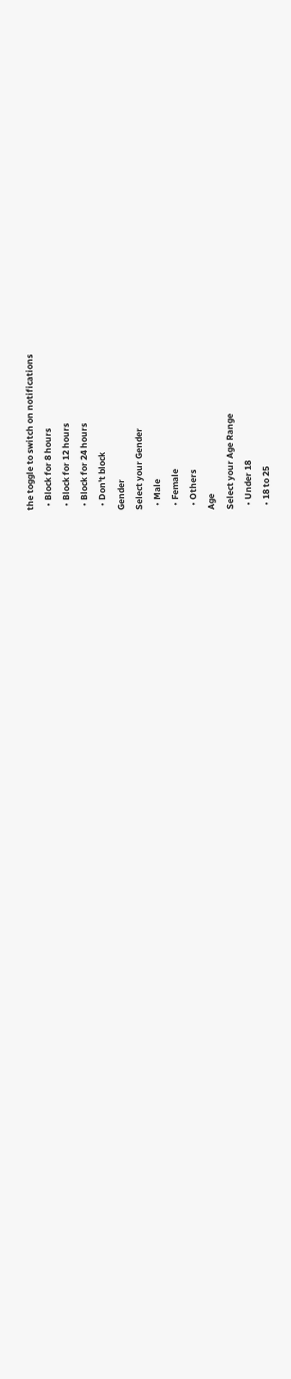the toggle to switch on notifications
  • Block for 8 hours
  • Block for 12 hours
  • Block for 24 hours
  • Don't block
Gender
Select your Gender
  • Male
  • Female
  • Others
Age
Select your Age Range
  • Under 18
  • 18 to 25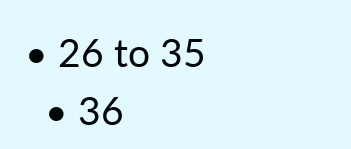• 26 to 35
  • 36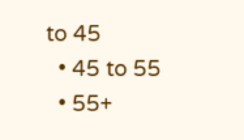to 45
  • 45 to 55
  • 55+